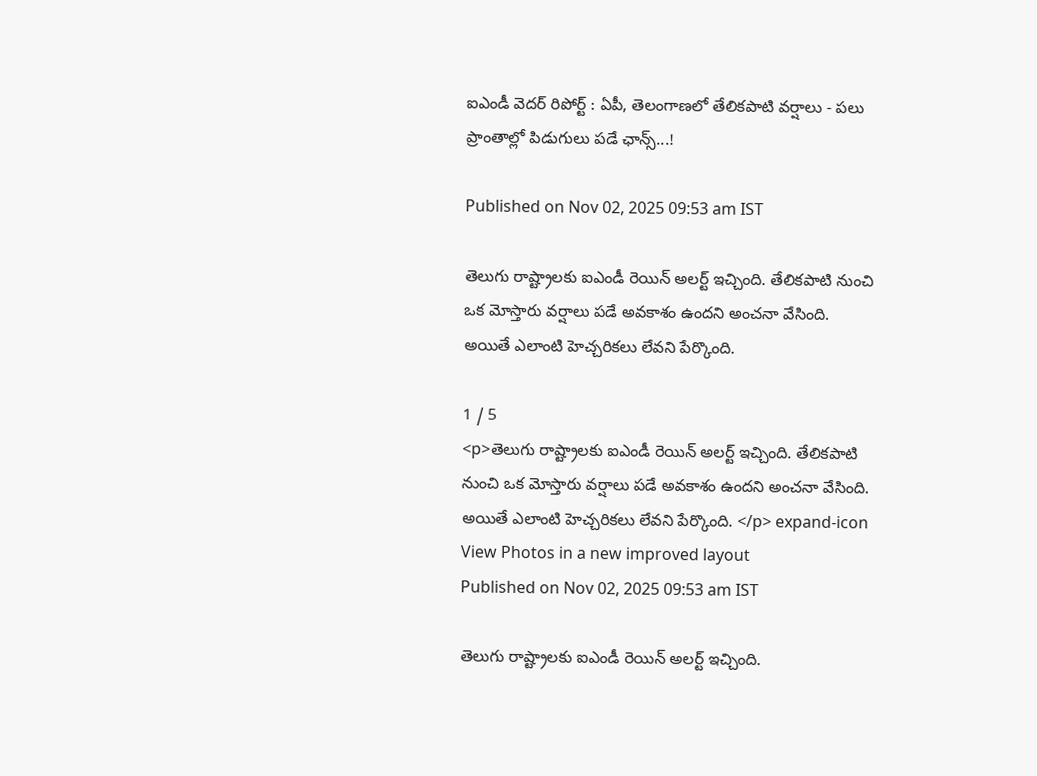ఐఎండీ వెదర్ రిపోర్ట్ : ఏపీ, తెలంగాణలో తేలికపాటి వర్షాలు - పలు ప్రాంతాల్లో పిడుగులు పడే ఛాన్స్...!

Published on Nov 02, 2025 09:53 am IST

తెలుగు రాష్ట్రాలకు ఐఎండీ రెయిన్ అలర్ట్ ఇచ్చింది. తేలికపాటి నుంచి ఒక మోస్తారు వర్షాలు పడే అవకాశం ఉందని అంచనా వేసింది. అయితే ఎలాంటి హెచ్చరికలు లేవని పేర్కొంది.

1 / 5
<p>తెలుగు రాష్ట్రాలకు ఐఎండీ రెయిన్ అలర్ట్ ఇచ్చింది. తేలికపాటి నుంచి ఒక మోస్తారు వర్షాలు పడే అవకాశం ఉందని అంచనా వేసింది. అయితే ఎలాంటి హెచ్చరికలు లేవని పేర్కొంది. </p> expand-icon View Photos in a new improved layout
Published on Nov 02, 2025 09:53 am IST

తెలుగు రాష్ట్రాలకు ఐఎండీ రెయిన్ అలర్ట్ ఇచ్చింది.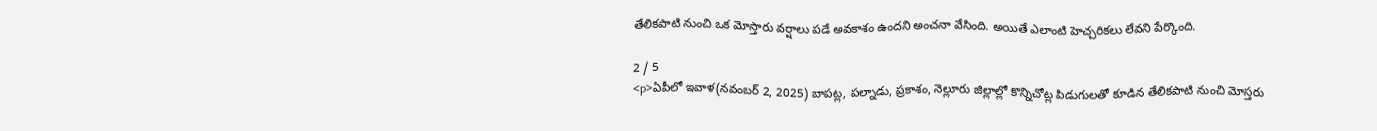తేలికపాటి నుంచి ఒక మోస్తారు వర్షాలు పడే అవకాశం ఉందని అంచనా వేసింది. అయితే ఎలాంటి హెచ్చరికలు లేవని పేర్కొంది.

2 / 5
<p>ఏపీలో ఇవాళ(నవంబర్ 2, 2025) బాపట్ల, పల్నాడు, ప్రకాశం, నెల్లూరు జిల్లాల్లో కొన్నిచోట్ల పిడుగులతో కూడిన తేలికపాటి నుంచి మోస్తరు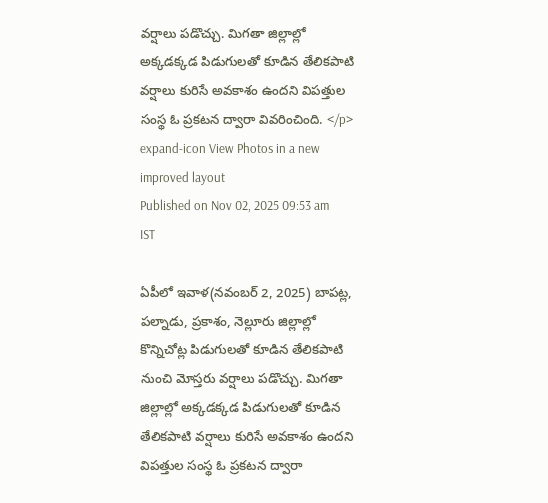వర్షాలు పడొచ్చు. మిగతా జిల్లాల్లో అక్కడక్కడ పిడుగులతో కూడిన తేలికపాటి వర్షాలు కురిసే అవకాశం ఉందని విపత్తుల సంస్థ ఓ ప్రకటన ద్వారా వివరించింది. </p> expand-icon View Photos in a new improved layout
Published on Nov 02, 2025 09:53 am IST

ఏపీలో ఇవాళ(నవంబర్ 2, 2025) బాపట్ల, పల్నాడు, ప్రకాశం, నెల్లూరు జిల్లాల్లో కొన్నిచోట్ల పిడుగులతో కూడిన తేలికపాటి నుంచి మోస్తరు వర్షాలు పడొచ్చు. మిగతా జిల్లాల్లో అక్కడక్కడ పిడుగులతో కూడిన తేలికపాటి వర్షాలు కురిసే అవకాశం ఉందని విపత్తుల సంస్థ ఓ ప్రకటన ద్వారా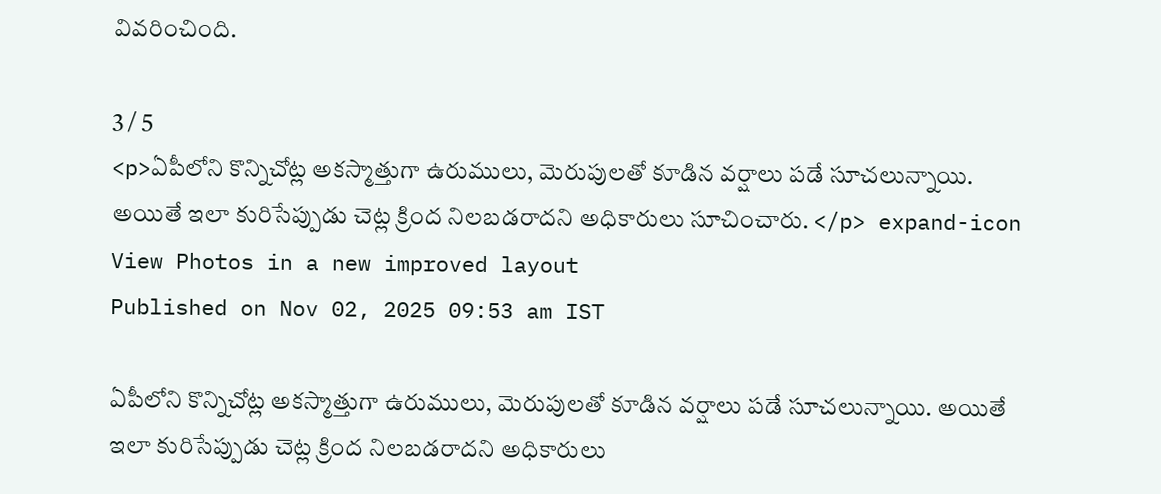వివరించింది.

3 / 5
<p>ఏపీలోని కొన్నిచోట్ల అకస్మాత్తుగా ఉరుములు, మెరుపులతో కూడిన వర్షాలు పడే సూచలున్నాయి. అయితే ఇలా కురిసేప్పుడు చెట్ల క్రింద నిలబడరాదని అధికారులు సూచించారు. </p> expand-icon View Photos in a new improved layout
Published on Nov 02, 2025 09:53 am IST

ఏపీలోని కొన్నిచోట్ల అకస్మాత్తుగా ఉరుములు, మెరుపులతో కూడిన వర్షాలు పడే సూచలున్నాయి. అయితే ఇలా కురిసేప్పుడు చెట్ల క్రింద నిలబడరాదని అధికారులు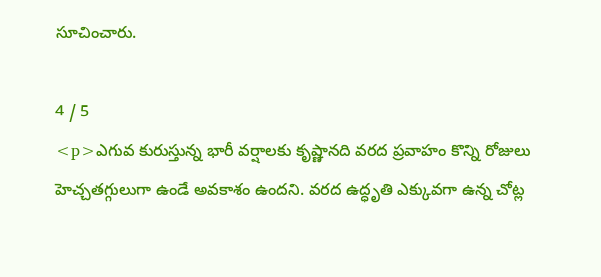సూచించారు.

4 / 5
<p>ఎగువ కురుస్తున్న భారీ వర్షాలకు కృష్ణానది వరద ప్రవాహం కొన్ని రోజులు హెచ్చతగ్గులుగా ఉండే అవకాశం ఉందని. వరద ఉద్ధృతి ఎక్కువగా ఉన్న చోట్ల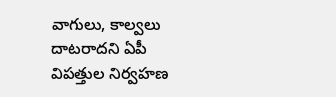వాగులు, కాల్వలు దాటరాదని ఏపీ విపత్తుల నిర్వహణ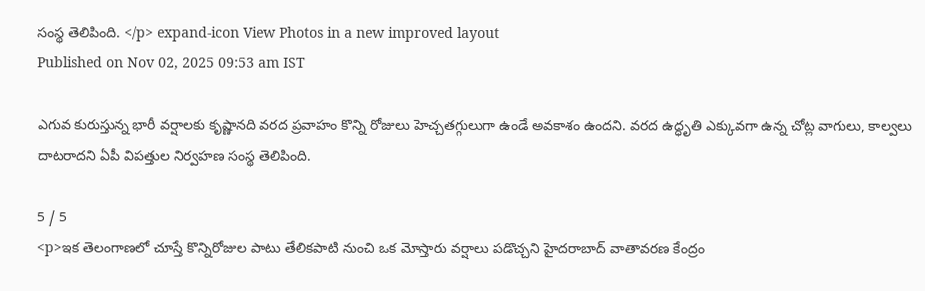సంస్థ తెలిపింది. </p> expand-icon View Photos in a new improved layout
Published on Nov 02, 2025 09:53 am IST

ఎగువ కురుస్తున్న భారీ వర్షాలకు కృష్ణానది వరద ప్రవాహం కొన్ని రోజులు హెచ్చతగ్గులుగా ఉండే అవకాశం ఉందని. వరద ఉద్ధృతి ఎక్కువగా ఉన్న చోట్ల వాగులు, కాల్వలు దాటరాదని ఏపీ విపత్తుల నిర్వహణ సంస్థ తెలిపింది.

5 / 5
<p>ఇక తెలంగాణలో చూస్తే కొన్నిరోజుల పాటు తేలికపాటి నుంచి ఒక మోస్తారు వర్షాలు పడొచ్చని హైదరాబాద్ వాతావరణ కేంద్రం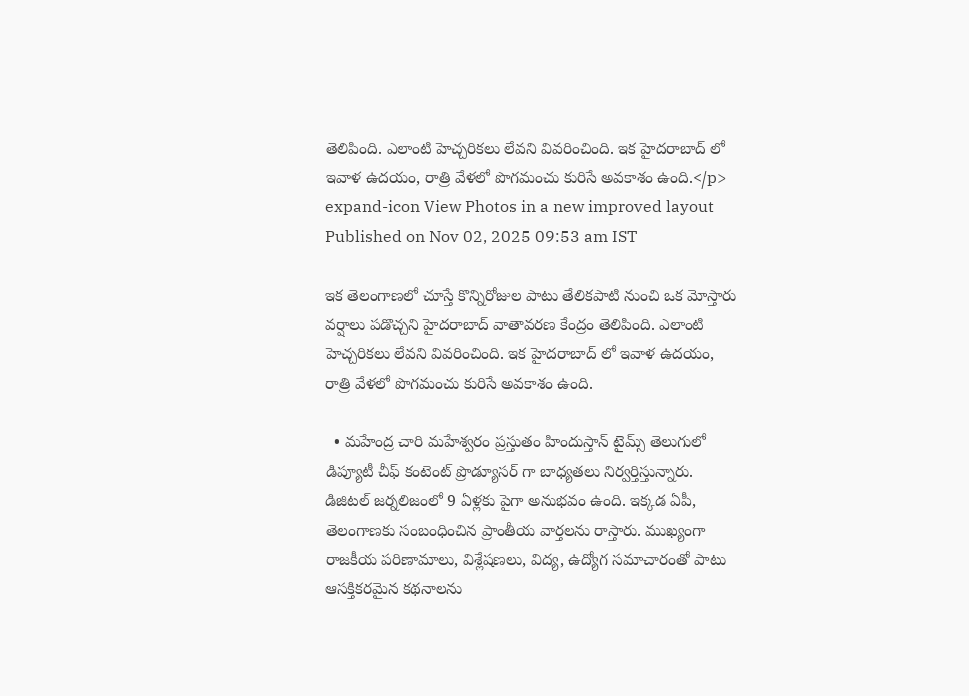తెలిపింది. ఎలాంటి హెచ్చరికలు లేవని వివరించింది. ఇక హైదరాబాద్ లో ఇవాళ ఉదయం, రాత్రి వేళలో పొగమంచు కురిసే అవకాశం ఉంది.</p> expand-icon View Photos in a new improved layout
Published on Nov 02, 2025 09:53 am IST

ఇక తెలంగాణలో చూస్తే కొన్నిరోజుల పాటు తేలికపాటి నుంచి ఒక మోస్తారు వర్షాలు పడొచ్చని హైదరాబాద్ వాతావరణ కేంద్రం తెలిపింది. ఎలాంటి హెచ్చరికలు లేవని వివరించింది. ఇక హైదరాబాద్ లో ఇవాళ ఉదయం, రాత్రి వేళలో పొగమంచు కురిసే అవకాశం ఉంది.

  • మహేంద్ర చారి మహేశ్వరం ప్రస్తుతం హిందుస్తాన్ టైమ్స్ తెలుగులో డిప్యూటీ చీఫ్ కంటెంట్ ప్రొడ్యూసర్ గా బాధ్యతలు నిర్వర్తిస్తున్నారు. డిజిటల్ జర్నలిజంలో 9 ఏళ్లకు పైగా అనుభవం ఉంది. ఇక్కడ ఏపీ, తెలంగాణకు సంబంధించిన ప్రాంతీయ వార్తలను రాస్తారు. ముఖ్యంగా రాజకీయ పరిణామాలు, విశ్లేషణలు, విద్య, ఉద్యోగ సమాచారంతో పాటు ఆసక్తికరమైన కథనాలను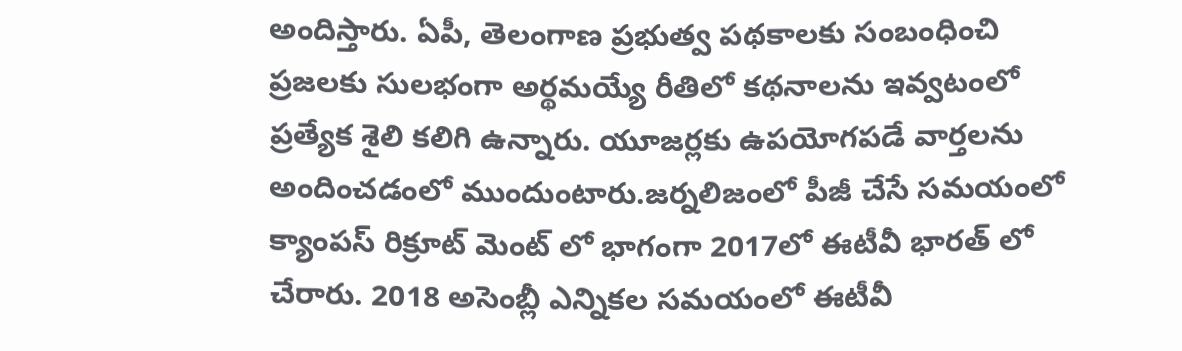అందిస్తారు. ఏపీ, తెలంగాణ ప్రభుత్వ పథకాలకు సంబంధించి ప్రజలకు సులభంగా అర్థమయ్యే రీతిలో కథనాలను ఇవ్వటంలో ప్రత్యేక శైలి కలిగి ఉన్నారు. యూజర్లకు ఉపయోగపడే వార్తలను అందించడంలో ముందుంటారు.జర్నలిజంలో పీజీ చేసే సమయంలో క్యాంపస్ రిక్రూట్ మెంట్ లో భాగంగా 2017లో ఈటీవీ భారత్ లో చేరారు. 2018 అసెంబ్లీ ఎన్నికల సమయంలో ఈటీవీ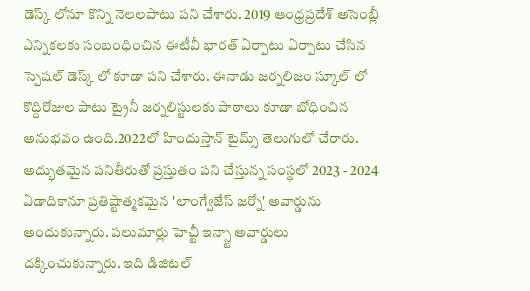డెస్క్ లోనూ కొన్ని నెలలపాటు పని చేశారు. 2019 ఆంధ్రప్రదేశ్ అసెంబ్లీ ఎన్నికలకు సంబంధించిన ఈటీవీ భారత్ ఏర్పాటు ఏర్పాటు చేసిన స్పెషల్ డెస్క్ లో కూడా పని చేశారు. ఈనాడు జర్నలిజం స్కూల్ లో కొద్దిరోజుల పాటు ట్రైనీ జర్నలిస్టులకు పాఠాలు కూడా బోధించిన అనుభవం ఉంది.2022లో హిందుస్తాన్ టైమ్స్ తెలుగులో చేరారు. అద్భుతమైన పనితీరుతో ప్రస్తుతం పని చేస్తున్న సంస్థలో 2023 - 2024 ఏడాదికానూ ప్రతిష్టాత్మకమైన 'లాంగ్వేజేస్ జర్నో' అవార్డును అందుకున్నారు. పలుమార్లు హెచ్టీ ఇన్స్టా అవార్డులు దక్కించుకున్నారు. ఇది డిజిటల్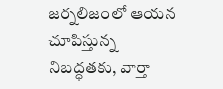జర్నలిజంలో ఆయన చూపిస్తున్న నిబద్ధతకు, వార్తా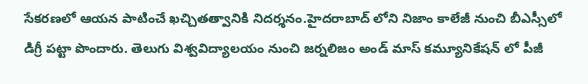సేకరణలో ఆయన పాటించే ఖచ్చితత్వానికి నిదర్శనం.హైదరాబాద్ లోని నిజాం కాలేజీ నుంచి బీఎస్సీలో డిగ్రీ పట్టా పొందారు. తెలుగు విశ్వవిద్యాలయం నుంచి జర్నలిజం అండ్ మాస్ కమ్యూనికేషన్ లో పీజీ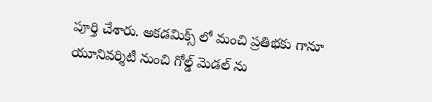పూర్తి చేశారు. అకడమిక్స్ లో మంచి ప్రతిభకు గానూ యూనివర్శిటీ నుంచి గోల్డ్ మెడల్ ను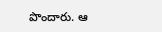పొందారు. ఆ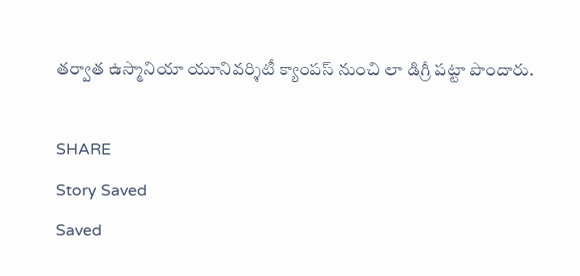తర్వాత ఉస్మానియా యూనివర్శిటీ క్యాంపస్ నుంచి లా డిగ్రీ పట్టా పొందారు.

SHARE
Story Saved
Saved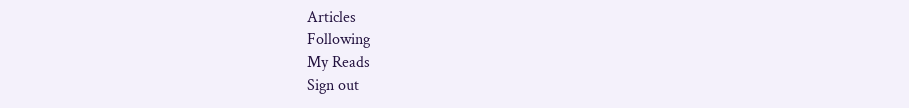Articles
Following
My Reads
Sign out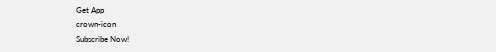Get App
crown-icon
Subscribe Now!